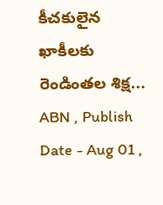కీచకులైన ఖాకీలకు రెండింతల శిక్ష...
ABN , Publish Date - Aug 01 ,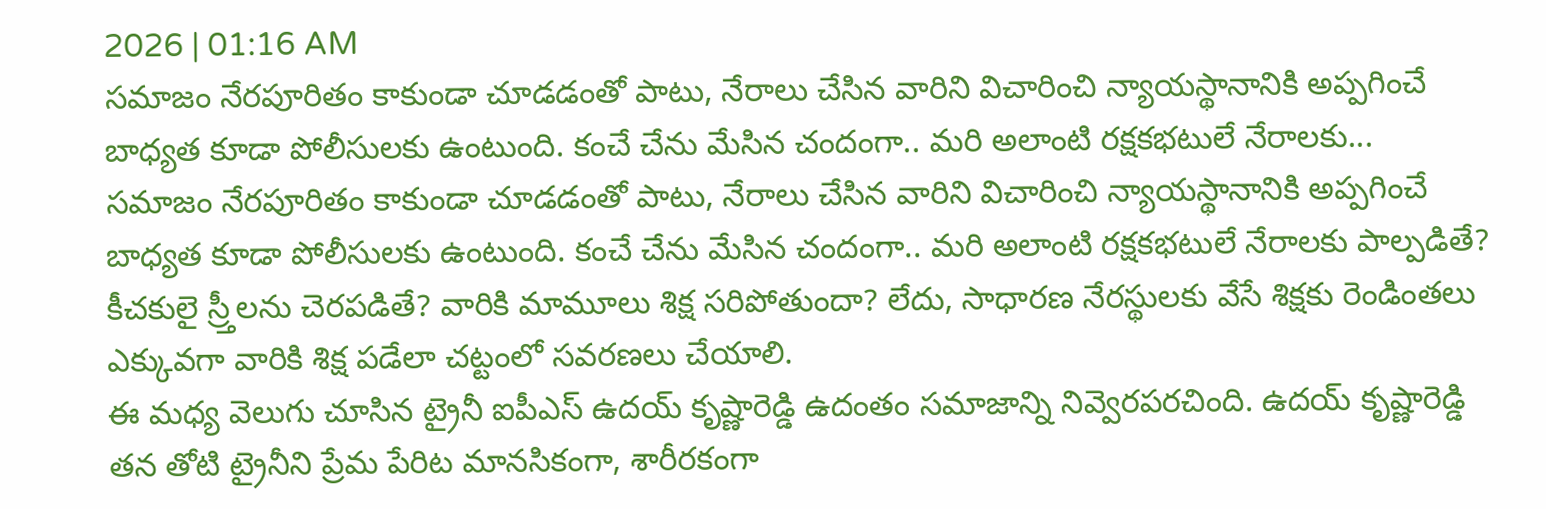2026 | 01:16 AM
సమాజం నేరపూరితం కాకుండా చూడడంతో పాటు, నేరాలు చేసిన వారిని విచారించి న్యాయస్థానానికి అప్పగించే బాధ్యత కూడా పోలీసులకు ఉంటుంది. కంచే చేను మేసిన చందంగా.. మరి అలాంటి రక్షకభటులే నేరాలకు...
సమాజం నేరపూరితం కాకుండా చూడడంతో పాటు, నేరాలు చేసిన వారిని విచారించి న్యాయస్థానానికి అప్పగించే బాధ్యత కూడా పోలీసులకు ఉంటుంది. కంచే చేను మేసిన చందంగా.. మరి అలాంటి రక్షకభటులే నేరాలకు పాల్పడితే? కీచకులై స్ర్తీలను చెరపడితే? వారికి మామూలు శిక్ష సరిపోతుందా? లేదు, సాధారణ నేరస్థులకు వేసే శిక్షకు రెండింతలు ఎక్కువగా వారికి శిక్ష పడేలా చట్టంలో సవరణలు చేయాలి.
ఈ మధ్య వెలుగు చూసిన ట్రైనీ ఐపీఎస్ ఉదయ్ కృష్ణారెడ్డి ఉదంతం సమాజాన్ని నివ్వెరపరచింది. ఉదయ్ కృష్ణారెడ్డి తన తోటి ట్రైనీని ప్రేమ పేరిట మానసికంగా, శారీరకంగా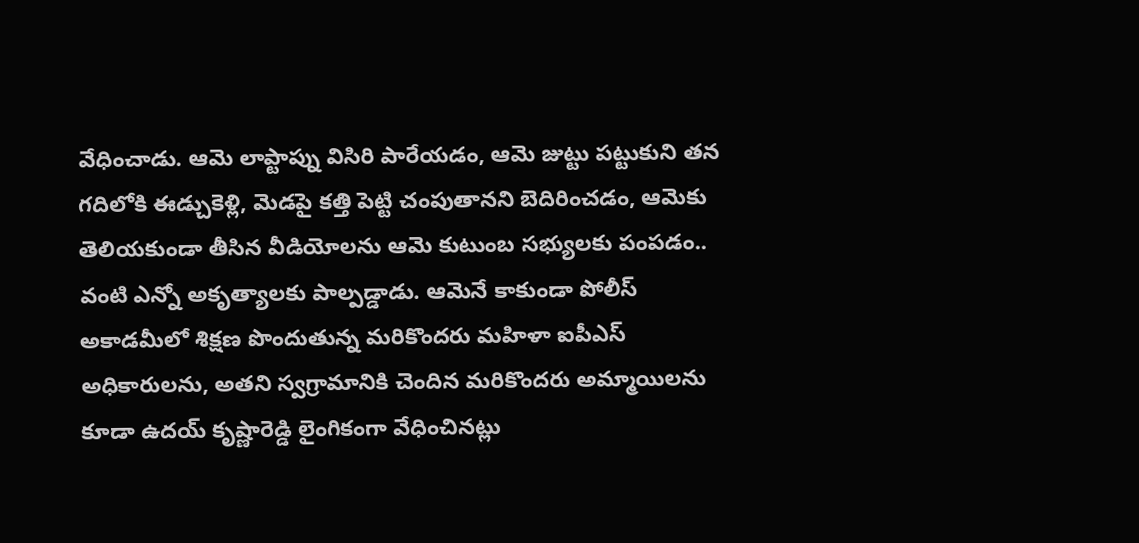వేధించాడు. ఆమె లాప్టాప్ను విసిరి పారేయడం, ఆమె జుట్టు పట్టుకుని తన గదిలోకి ఈడ్చుకెళ్లి, మెడపై కత్తి పెట్టి చంపుతానని బెదిరించడం, ఆమెకు తెలియకుండా తీసిన వీడియోలను ఆమె కుటుంబ సభ్యులకు పంపడం.. వంటి ఎన్నో అకృత్యాలకు పాల్పడ్డాడు. ఆమెనే కాకుండా పోలీస్ అకాడమీలో శిక్షణ పొందుతున్న మరికొందరు మహిళా ఐపీఎస్ అధికారులను, అతని స్వగ్రామానికి చెందిన మరికొందరు అమ్మాయిలను కూడా ఉదయ్ కృష్ణారెడ్డి లైంగికంగా వేధించినట్లు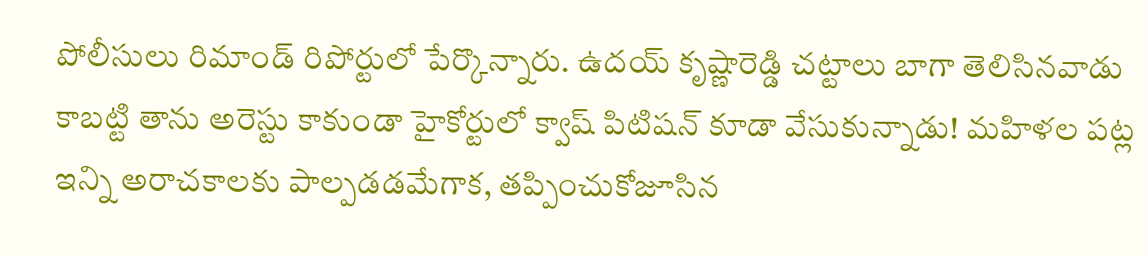పోలీసులు రిమాండ్ రిపోర్టులో పేర్కొన్నారు. ఉదయ్ కృష్ణారెడ్డి చట్టాలు బాగా తెలిసినవాడు కాబట్టి తాను అరెస్టు కాకుండా హైకోర్టులో క్వాష్ పిటిషన్ కూడా వేసుకున్నాడు! మహిళల పట్ల ఇన్ని అరాచకాలకు పాల్పడడమేగాక, తప్పించుకోజూసిన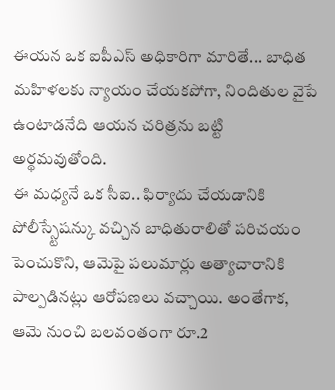ఈయన ఒక ఐపీఎస్ అధికారిగా మారితే... బాధిత మహిళలకు న్యాయం చేయకపోగా, నిందితుల వైపే ఉంటాడనేది ఆయన చరిత్రను బట్టి అర్థమవుతోంది.
ఈ మధ్యనే ఒక సీఐ.. ఫిర్యాదు చేయడానికి పోలీస్స్టేషన్కు వచ్చిన బాధితురాలితో పరిచయం పెంచుకొని, ఆమెపై పలుమార్లు అత్యాచారానికి పాల్పడినట్లు ఆరోపణలు వచ్చాయి. అంతేగాక, ఆమె నుంచి బలవంతంగా రూ.2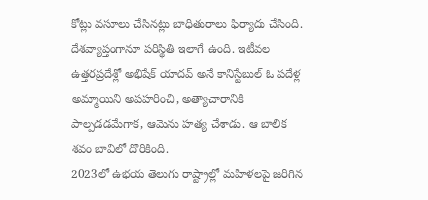కోట్లు వసూలు చేసినట్లు బాధితురాలు ఫిర్యాదు చేసింది. దేశవ్యాప్తంగానూ పరిస్థితి ఇలాగే ఉంది. ఇటీవల ఉత్తరప్రదేశ్లో అభిషేక్ యాదవ్ అనే కానిస్టేబుల్ ఓ పదేళ్ల అమ్మాయిని అపహరించి, అత్యాచారానికి పాల్పడడమేగాక, ఆమెను హత్య చేశాడు. ఆ బాలిక శవం బావిలో దొరికింది.
2023లో ఉభయ తెలుగు రాష్ట్రాల్లో మహిళలపై జరిగిన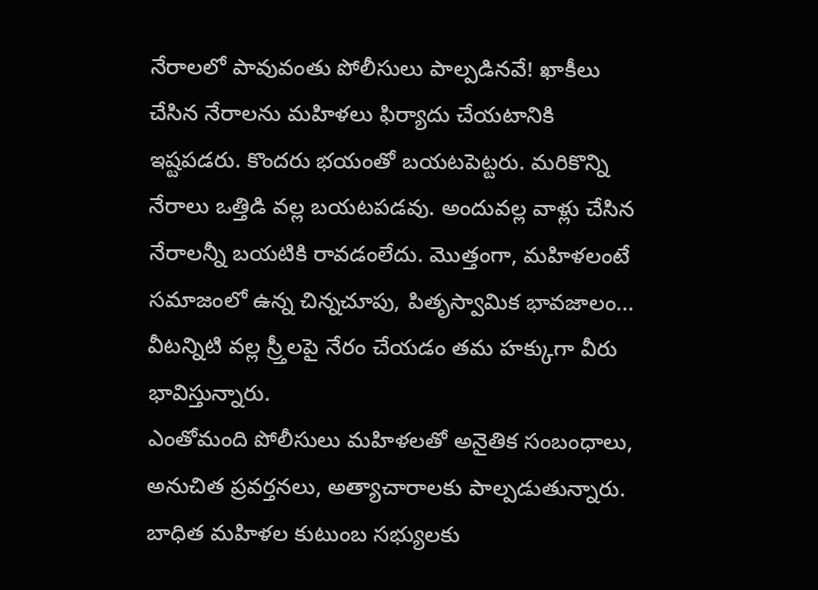నేరాలలో పావువంతు పోలీసులు పాల్పడినవే! ఖాకీలు చేసిన నేరాలను మహిళలు ఫిర్యాదు చేయటానికి ఇష్టపడరు. కొందరు భయంతో బయటపెట్టరు. మరికొన్ని నేరాలు ఒత్తిడి వల్ల బయటపడవు. అందువల్ల వాళ్లు చేసిన నేరాలన్నీ బయటికి రావడంలేదు. మొత్తంగా, మహిళలంటే సమాజంలో ఉన్న చిన్నచూపు, పితృస్వామిక భావజాలం... వీటన్నిటి వల్ల స్ర్తీలపై నేరం చేయడం తమ హక్కుగా వీరు భావిస్తున్నారు.
ఎంతోమంది పోలీసులు మహిళలతో అనైతిక సంబంధాలు, అనుచిత ప్రవర్తనలు, అత్యాచారాలకు పాల్పడుతున్నారు. బాధిత మహిళల కుటుంబ సభ్యులకు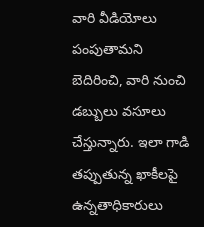వారి వీడియోలు పంపుతామని బెదిరించి, వారి నుంచి డబ్బులు వసూలు చేస్తున్నారు. ఇలా గాడి తప్పుతున్న ఖాకీలపై ఉన్నతాధికారులు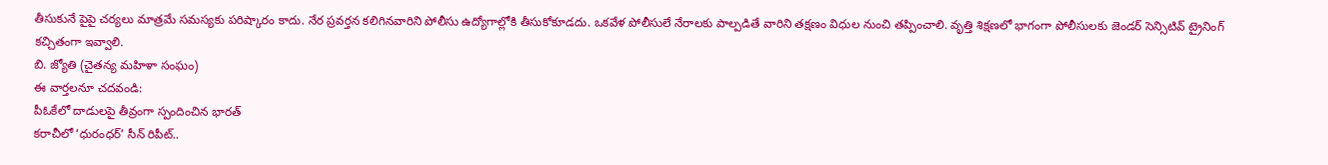తీసుకునే పైపై చర్యలు మాత్రమే సమస్యకు పరిష్కారం కాదు. నేర ప్రవర్తన కలిగినవారిని పోలీసు ఉద్యోగాల్లోకి తీసుకోకూడదు. ఒకవేళ పోలీసులే నేరాలకు పాల్పడితే వారిని తక్షణం విధుల నుంచి తప్పించాలి. వృత్తి శిక్షణలో భాగంగా పోలీసులకు జెండర్ సెన్సిటివ్ ట్రైనింగ్ కచ్చితంగా ఇవ్వాలి.
బి. జ్యోతి (చైతన్య మహిళా సంఘం)
ఈ వార్తలనూ చదవండి:
పీఓకేలో దాడులపై తీవ్రంగా స్పందించిన భారత్
కరాచీలో ‘ధురంధర్’ సీన్ రిపీట్..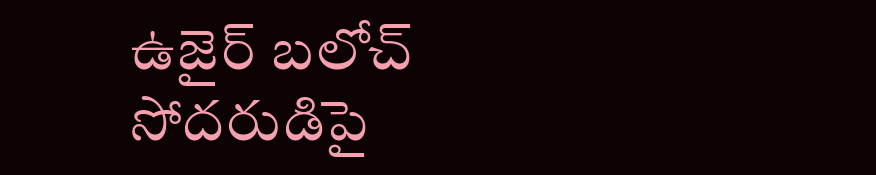ఉజైర్ బలోచ్ సోదరుడిపై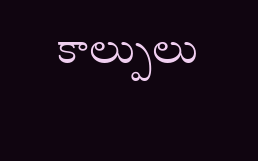కాల్పులు